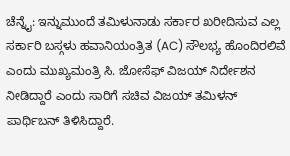ಚೆನ್ನೈ: ಇನ್ನುಮುಂದೆ ತಮಿಳುನಾಡು ಸರ್ಕಾರ ಖರೀದಿಸುವ ಎಲ್ಲ ಸರ್ಕಾರಿ ಬಸ್ಗಳು ಹವಾನಿಯಂತ್ರಿತ (AC) ಸೌಲಭ್ಯ ಹೊಂದಿರಲಿವೆ ಎಂದು ಮುಖ್ಯಮಂತ್ರಿ ಸಿ. ಜೋಸೆಫ್ ವಿಜಯ್ ನಿರ್ದೇಶನ ನೀಡಿದ್ದಾರೆ ಎಂದು ಸಾರಿಗೆ ಸಚಿವ ವಿಜಯ್ ತಮಿಳನ್ ಪಾರ್ಥಿಬನ್ ತಿಳಿಸಿದ್ದಾರೆ.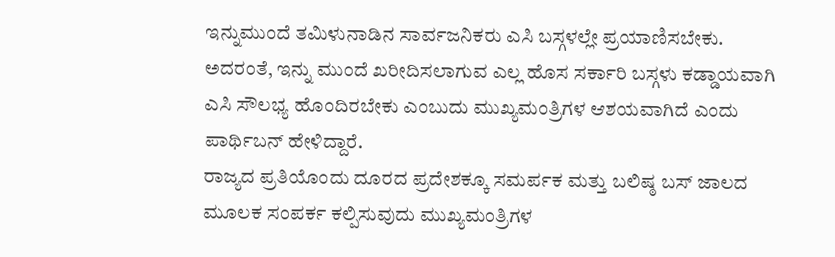ಇನ್ನುಮುಂದೆ ತಮಿಳುನಾಡಿನ ಸಾರ್ವಜನಿಕರು ಎಸಿ ಬಸ್ಗಳಲ್ಲೇ ಪ್ರಯಾಣಿಸಬೇಕು. ಅದರಂತೆ, ಇನ್ನು ಮುಂದೆ ಖರೀದಿಸಲಾಗುವ ಎಲ್ಲ ಹೊಸ ಸರ್ಕಾರಿ ಬಸ್ಗಳು ಕಡ್ಡಾಯವಾಗಿ ಎಸಿ ಸೌಲಭ್ಯ ಹೊಂದಿರಬೇಕು ಎಂಬುದು ಮುಖ್ಯಮಂತ್ರಿಗಳ ಆಶಯವಾಗಿದೆ ಎಂದು ಪಾರ್ಥಿಬನ್ ಹೇಳಿದ್ದಾರೆ.
ರಾಜ್ಯದ ಪ್ರತಿಯೊಂದು ದೂರದ ಪ್ರದೇಶಕ್ಕೂ ಸಮರ್ಪಕ ಮತ್ತು ಬಲಿಷ್ಠ ಬಸ್ ಜಾಲದ ಮೂಲಕ ಸಂಪರ್ಕ ಕಲ್ಪಿಸುವುದು ಮುಖ್ಯಮಂತ್ರಿಗಳ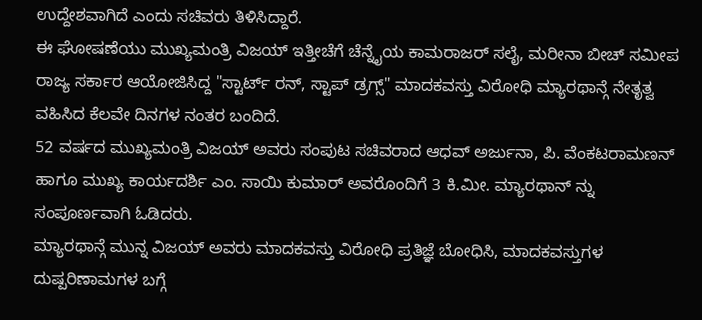ಉದ್ದೇಶವಾಗಿದೆ ಎಂದು ಸಚಿವರು ತಿಳಿಸಿದ್ದಾರೆ.
ಈ ಘೋಷಣೆಯು ಮುಖ್ಯಮಂತ್ರಿ ವಿಜಯ್ ಇತ್ತೀಚೆಗೆ ಚೆನ್ನೈಯ ಕಾಮರಾಜರ್ ಸಲೈ, ಮರೀನಾ ಬೀಚ್ ಸಮೀಪ ರಾಜ್ಯ ಸರ್ಕಾರ ಆಯೋಜಿಸಿದ್ದ "ಸ್ಟಾರ್ಟ್ ರನ್, ಸ್ಟಾಪ್ ಡ್ರಗ್ಸ್" ಮಾದಕವಸ್ತು ವಿರೋಧಿ ಮ್ಯಾರಥಾನ್ಗೆ ನೇತೃತ್ವ ವಹಿಸಿದ ಕೆಲವೇ ದಿನಗಳ ನಂತರ ಬಂದಿದೆ.
52 ವರ್ಷದ ಮುಖ್ಯಮಂತ್ರಿ ವಿಜಯ್ ಅವರು ಸಂಪುಟ ಸಚಿವರಾದ ಆಧವ್ ಅರ್ಜುನಾ, ಪಿ. ವೆಂಕಟರಾಮಣನ್ ಹಾಗೂ ಮುಖ್ಯ ಕಾರ್ಯದರ್ಶಿ ಎಂ. ಸಾಯಿ ಕುಮಾರ್ ಅವರೊಂದಿಗೆ 3 ಕಿ.ಮೀ. ಮ್ಯಾರಥಾನ್ ನ್ನು ಸಂಪೂರ್ಣವಾಗಿ ಓಡಿದರು.
ಮ್ಯಾರಥಾನ್ಗೆ ಮುನ್ನ ವಿಜಯ್ ಅವರು ಮಾದಕವಸ್ತು ವಿರೋಧಿ ಪ್ರತಿಜ್ಞೆ ಬೋಧಿಸಿ, ಮಾದಕವಸ್ತುಗಳ ದುಷ್ಪರಿಣಾಮಗಳ ಬಗ್ಗೆ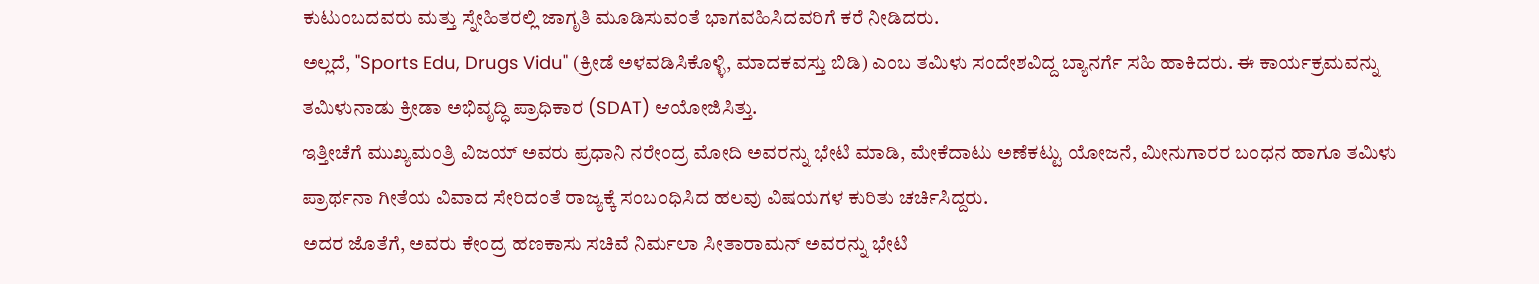ಕುಟುಂಬದವರು ಮತ್ತು ಸ್ನೇಹಿತರಲ್ಲಿ ಜಾಗೃತಿ ಮೂಡಿಸುವಂತೆ ಭಾಗವಹಿಸಿದವರಿಗೆ ಕರೆ ನೀಡಿದರು.
ಅಲ್ಲದೆ, "Sports Edu, Drugs Vidu" (ಕ್ರೀಡೆ ಅಳವಡಿಸಿಕೊಳ್ಳಿ, ಮಾದಕವಸ್ತು ಬಿಡಿ) ಎಂಬ ತಮಿಳು ಸಂದೇಶವಿದ್ದ ಬ್ಯಾನರ್ಗೆ ಸಹಿ ಹಾಕಿದರು. ಈ ಕಾರ್ಯಕ್ರಮವನ್ನು ತಮಿಳುನಾಡು ಕ್ರೀಡಾ ಅಭಿವೃದ್ಧಿ ಪ್ರಾಧಿಕಾರ (SDAT) ಆಯೋಜಿಸಿತ್ತು.
ಇತ್ತೀಚೆಗೆ ಮುಖ್ಯಮಂತ್ರಿ ವಿಜಯ್ ಅವರು ಪ್ರಧಾನಿ ನರೇಂದ್ರ ಮೋದಿ ಅವರನ್ನು ಭೇಟಿ ಮಾಡಿ, ಮೇಕೆದಾಟು ಅಣೆಕಟ್ಟು ಯೋಜನೆ, ಮೀನುಗಾರರ ಬಂಧನ ಹಾಗೂ ತಮಿಳು ಪ್ರಾರ್ಥನಾ ಗೀತೆಯ ವಿವಾದ ಸೇರಿದಂತೆ ರಾಜ್ಯಕ್ಕೆ ಸಂಬಂಧಿಸಿದ ಹಲವು ವಿಷಯಗಳ ಕುರಿತು ಚರ್ಚಿಸಿದ್ದರು.
ಅದರ ಜೊತೆಗೆ, ಅವರು ಕೇಂದ್ರ ಹಣಕಾಸು ಸಚಿವೆ ನಿರ್ಮಲಾ ಸೀತಾರಾಮನ್ ಅವರನ್ನು ಭೇಟಿ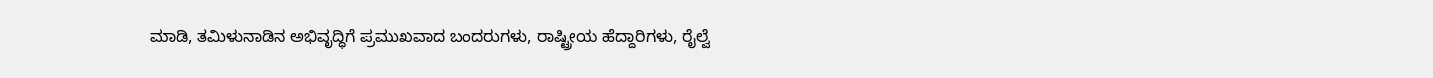ಮಾಡಿ, ತಮಿಳುನಾಡಿನ ಅಭಿವೃದ್ಧಿಗೆ ಪ್ರಮುಖವಾದ ಬಂದರುಗಳು, ರಾಷ್ಟ್ರೀಯ ಹೆದ್ದಾರಿಗಳು, ರೈಲ್ವೆ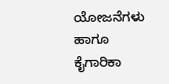ಯೋಜನೆಗಳು ಹಾಗೂ ಕೈಗಾರಿಕಾ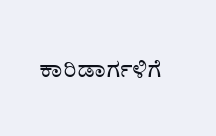ಕಾರಿಡಾರ್ಗಳಿಗೆ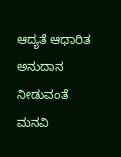ಆದ್ಯತೆ ಆಧಾರಿತ ಅನುದಾನ ನೀಡುವಂತೆ ಮನವಿ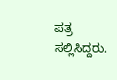ಪತ್ರ ಸಲ್ಲಿಸಿದ್ದರು.